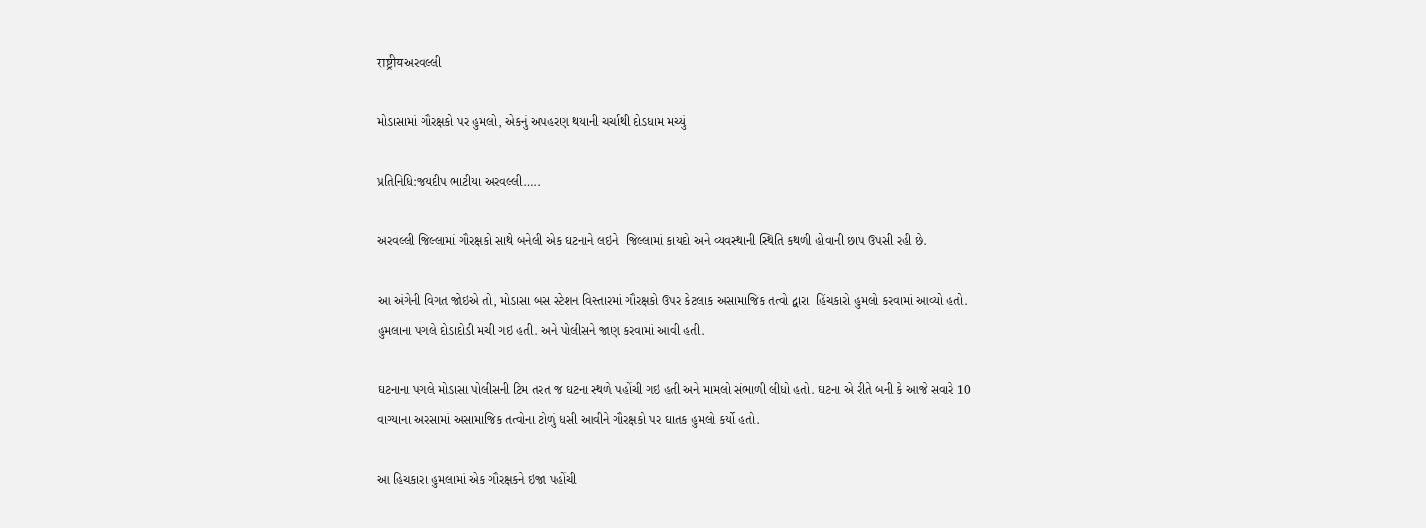राष्ट्रीयઅરવલ્લી

મોડાસામાં ગૌરક્ષકો પર હુમલો, એકનું અપહરણ થયાની ચર્ચાથી દોડધામ મચ્યું

પ્રતિનિધિ:જયદીપ ભાટીયા અરવલ્લી…..

અરવલ્લી જિલ્લામાં ગૌરક્ષકો સાથે બનેલી એક ઘટનાને લઇને  જિલ્લામાં કાયદો અને વ્યવસ્થાની સ્થિતિ કથળી હોવાની છાપ ઉપસી રહી છે.

આ અંગેની વિગત જોઇએ તો, મોડાસા બસ સ્ટેશન વિસ્તારમાં ગૌરક્ષકો ઉપર કેટલાક અસામાજિક તત્વો દ્વારા  હિંચકારો હુમલો કરવામાં આવ્યો હતો. હુમલાના પગલે દોડાદોડી મચી ગઇ હતી. અને પોલીસને જાણ કરવામાં આવી હતી.

ઘટનાના પગલે મોડાસા પોલીસની ટિમ તરત જ ઘટના સ્થળે પહોંચી ગઇ હતી અને મામલો સંભાળી લીધો હતો. ઘટના એ રીતે બની કે આજે સવારે 10 વાગ્યાના અરસામાં અસામાજિક તત્વોના ટોળું ધસી આવીને ગૌરક્ષકો પર ઘાતક હુમલો કર્યો હતો.

આ હિચકારા હુમલામાં એક ગૌરક્ષકને ઇજા પહોંચી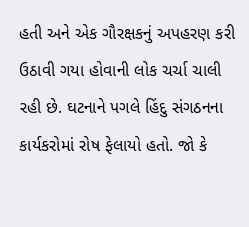હતી અને એક ગૌરક્ષકનું અપહરણ કરી ઉઠાવી ગયા હોવાની લોક ચર્ચા ચાલી રહી છે. ઘટનાને પગલે હિંદુ સંગઠનના કાર્યકરોમાં રોષ ફેલાયો હતો. જો કે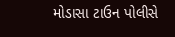મોડાસા ટાઉન પોલીસે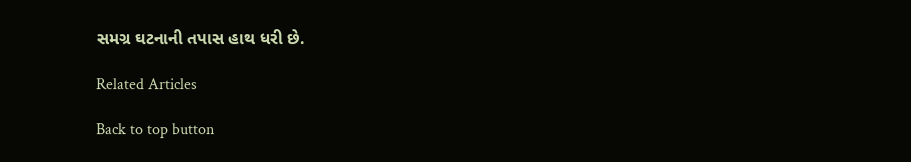સમગ્ર ઘટનાની તપાસ હાથ ધરી છે.

Related Articles

Back to top button